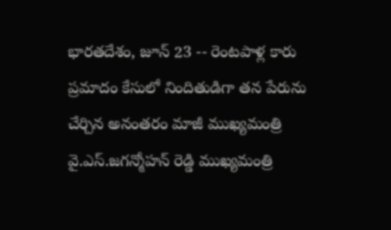భారతదేశం, జూన్ 23 -- రెంటపాళ్ల కారు ప్రమాదం కేసులో నిందితుడిగా తన పేరును చేర్చిన అనంతరం మాజీ ముఖ్యమంత్రి వై.ఎస్.జగన్మోహన్ రెడ్డి ముఖ్యమంత్రి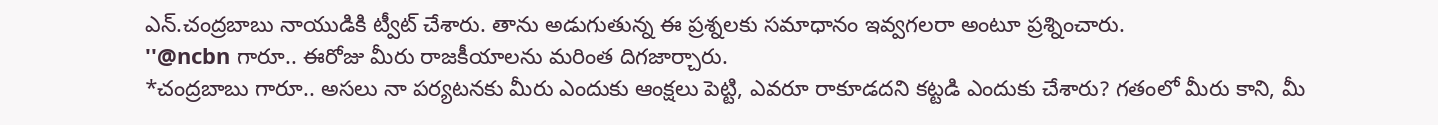ఎన్.చంద్రబాబు నాయుడికి ట్వీట్ చేశారు. తాను అడుగుతున్న ఈ ప్రశ్నలకు సమాధానం ఇవ్వగలరా అంటూ ప్రశ్నించారు.
''@ncbn గారూ.. ఈరోజు మీరు రాజకీయాలను మరింత దిగజార్చారు.
*చంద్రబాబు గారూ.. అసలు నా పర్యటనకు మీరు ఎందుకు ఆంక్షలు పెట్టి, ఎవరూ రాకూడదని కట్టడి ఎందుకు చేశారు? గతంలో మీరు కాని, మీ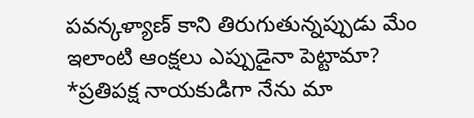పవన్కళ్యాణ్ కాని తిరుగుతున్నప్పుడు మేం ఇలాంటి ఆంక్షలు ఎప్పుడైనా పెట్టామా?
*ప్రతిపక్ష నాయకుడిగా నేను మా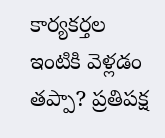కార్యకర్తల ఇంటికి వెళ్లడం తప్పా? ప్రతిపక్ష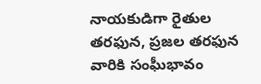నాయకుడిగా రైతుల తరఫున, ప్రజల తరఫున వారికి సంఘీభావం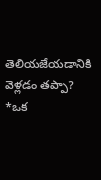తెలియజేయడానికి వెళ్లడం తప్పా?
*ఒక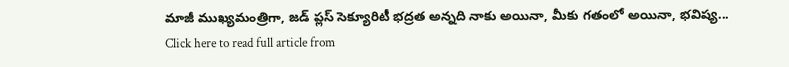మాజీ ముఖ్యమంత్రిగా, జడ్ ప్లస్ సెక్యూరిటీ భద్రత అన్నది నాకు అయినా, మీకు గతంలో అయినా, భవిష్య...
Click here to read full article from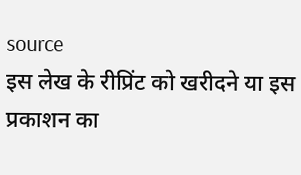source
इस लेख के रीप्रिंट को खरीदने या इस प्रकाशन का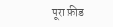पूरा फ़ीड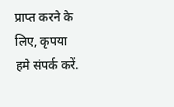प्राप्त करने के लिए, कृपया
हमे संपर्क करें.